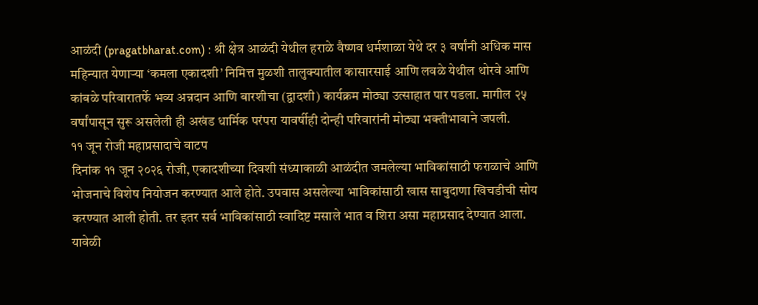आळंदी (pragatbharat.com) : श्री क्षेत्र आळंदी येथील हराळे वैष्णव धर्मशाळा येथे दर ३ वर्षांनी अधिक मास महिन्यात येणाऱ्या ‘कमला एकादशी’ निमित्त मुळशी तालुक्यातील कासारसाई आणि लवळे येथील थोरवे आणि कांबळे परिवारातर्फे भव्य अन्नदान आणि बारशीचा (द्वादशी) कार्यक्रम मोठ्या उत्साहात पार पडला. मागील २५ वर्षांपासून सुरू असलेली ही अखंड धार्मिक परंपरा यावर्षीही दोन्ही परिवारांनी मोठ्या भक्तीभावाने जपली.
११ जून रोजी महाप्रसादाचे वाटप
दिनांक ११ जून २०२६ रोजी, एकादशीच्या दिवशी संध्याकाळी आळंदीत जमलेल्या भाविकांसाठी फराळाचे आणि भोजनाचे विशेष नियोजन करण्यात आले होते. उपवास असलेल्या भाविकांसाठी खास साबुदाणा खिचडीची सोय करण्यात आली होती. तर इतर सर्व भाविकांसाठी स्वादिष्ट मसाले भात व शिरा असा महाप्रसाद देण्यात आला. यावेळी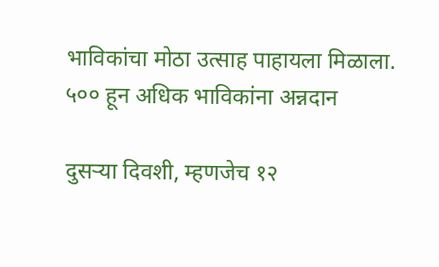भाविकांचा मोठा उत्साह पाहायला मिळाला.
५०० हून अधिक भाविकांना अन्नदान

दुसऱ्या दिवशी, म्हणजेच १२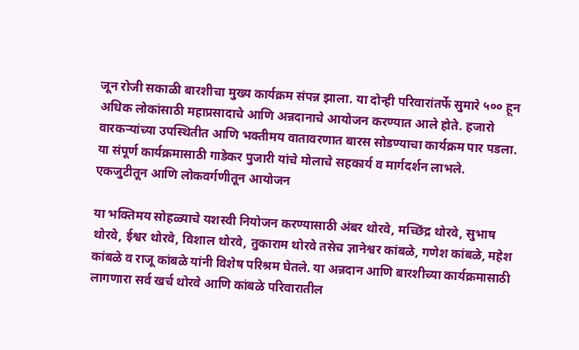जून रोजी सकाळी बारशीचा मुख्य कार्यक्रम संपन्न झाला. या दोन्ही परिवारांतर्फे सुमारे ५०० हून अधिक लोकांसाठी महाप्रसादाचे आणि अन्नदानाचे आयोजन करण्यात आले होते. हजारो वारकऱ्यांच्या उपस्थितीत आणि भक्तीमय वातावरणात बारस सोडण्याचा कार्यक्रम पार पडला. या संपूर्ण कार्यक्रमासाठी गाडेकर पुजारी यांचे मोलाचे सहकार्य व मार्गदर्शन लाभले.
एकजुटीतून आणि लोकवर्गणीतून आयोजन

या भक्तिमय सोहळ्याचे यशस्वी नियोजन करण्यासाठी अंबर थोरवे, मच्छिंद्र थोरवे, सुभाष थोरवे, ईश्वर थोरवे, विशाल थोरवे, तुकाराम थोरवे तसेच ज्ञानेश्वर कांबळे, गणेश कांबळे, महेश कांबळे व राजू कांबळे यांनी विशेष परिश्रम घेतले. या अन्नदान आणि बारशीच्या कार्यक्रमासाठी लागणारा सर्व खर्च थोरवे आणि कांबळे परिवारातील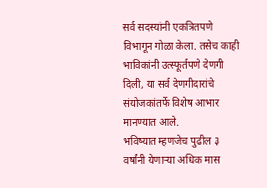सर्व सदस्यांनी एकत्रितपणे विभागून गोळा केला. तसेच काही भाविकांनी उत्स्फूर्तपणे देणगी दिली, या सर्व देणगीदारांचे संयोजकांतर्फे विशेष आभार मानण्यात आले.
भविष्यात म्हणजेच पुढील ३ वर्षांनी येणाऱ्या अधिक मास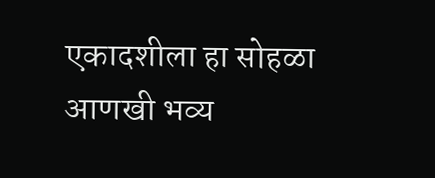एकादशीला हा सोहळा आणखी भव्य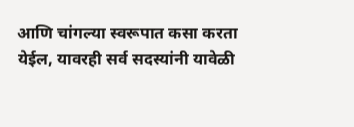आणि चांगल्या स्वरूपात कसा करता येईल, यावरही सर्व सदस्यांनी यावेळी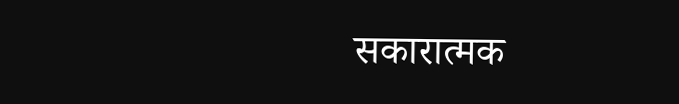सकारात्मक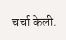चर्चा केली.